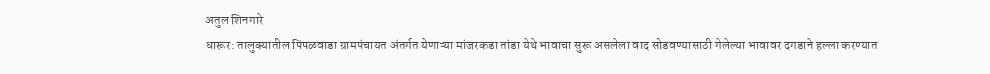अतुल शिनगारे
धारूर: तालुक्यातील पिंपळवाडा ग्रामपंचायत अंतर्गत येणाऱ्या मांजरकडा तांडा येथे भावाचा सुरू असलेला वाद सोडवण्यासाठी गेलेल्या भावावर दगडाने हल्ला करण्यात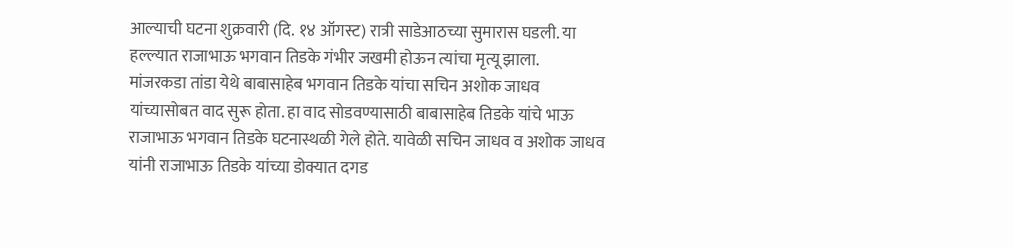आल्याची घटना शुक्रवारी (दि. १४ ऑगस्ट) रात्री साडेआठच्या सुमारास घडली. या हल्ल्यात राजाभाऊ भगवान तिडके गंभीर जखमी होऊन त्यांचा मृत्यू झाला.
मांजरकडा तांडा येथे बाबासाहेब भगवान तिडके यांचा सचिन अशोक जाधव यांच्यासोबत वाद सुरू होता. हा वाद सोडवण्यासाठी बाबासाहेब तिडके यांचे भाऊ राजाभाऊ भगवान तिडके घटनास्थळी गेले होते. यावेळी सचिन जाधव व अशोक जाधव यांनी राजाभाऊ तिडके यांच्या डोक्यात दगड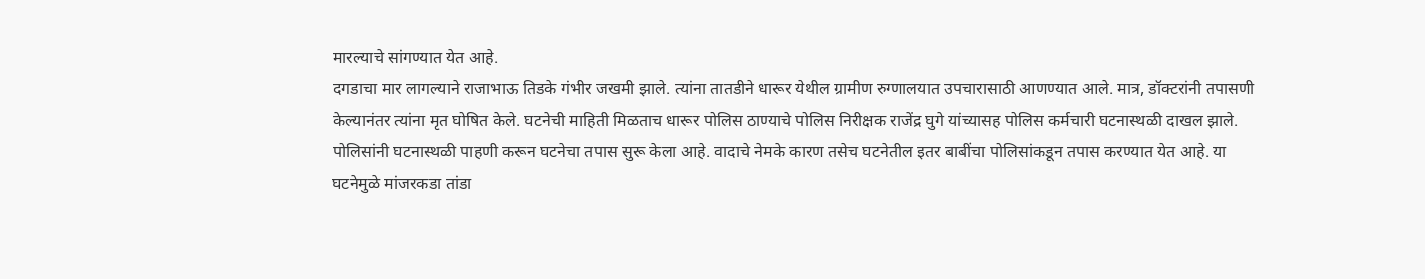मारल्याचे सांगण्यात येत आहे.
दगडाचा मार लागल्याने राजाभाऊ तिडके गंभीर जखमी झाले. त्यांना तातडीने धारूर येथील ग्रामीण रुग्णालयात उपचारासाठी आणण्यात आले. मात्र, डॉक्टरांनी तपासणी केल्यानंतर त्यांना मृत घोषित केले. घटनेची माहिती मिळताच धारूर पोलिस ठाण्याचे पोलिस निरीक्षक राजेंद्र घुगे यांच्यासह पोलिस कर्मचारी घटनास्थळी दाखल झाले. पोलिसांनी घटनास्थळी पाहणी करून घटनेचा तपास सुरू केला आहे. वादाचे नेमके कारण तसेच घटनेतील इतर बाबींचा पोलिसांकडून तपास करण्यात येत आहे. या घटनेमुळे मांजरकडा तांडा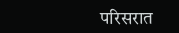परिसरात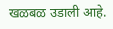खळबळ उडाली आहे.